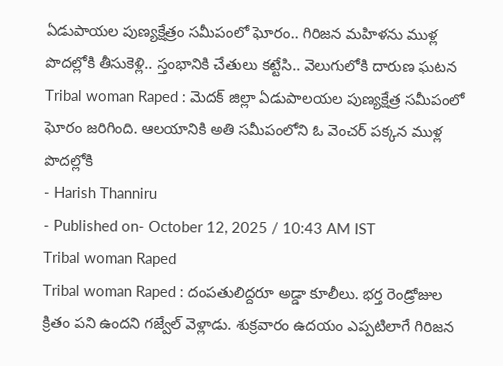ఏడుపాయల పుణ్యక్షేత్రం సమీపంలో ఘోరం.. గిరిజన మహిళను ముళ్ల పొదల్లోకి తీసుకెళ్లి.. స్తంభానికి చేతులు కట్టేసి.. వెలుగులోకి దారుణ ఘటన
Tribal woman Raped : మెదక్ జిల్లా ఏడుపాలయల పుణ్యక్షేత్ర సమీపంలో ఘోరం జరిగింది. ఆలయానికి అతి సమీపంలోని ఓ వెంచర్ పక్కన ముళ్ల పొదల్లోకి
- Harish Thanniru
- Published on- October 12, 2025 / 10:43 AM IST
Tribal woman Raped
Tribal woman Raped : దంపతులిద్దరూ అడ్డా కూలీలు. భర్త రెండ్రోజుల క్రితం పని ఉందని గజ్వేల్ వెళ్లాడు. శుక్రవారం ఉదయం ఎప్పటిలాగే గిరిజన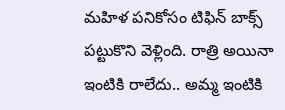మహిళ పనికోసం టిఫిన్ బాక్స్ పట్టుకొని వెళ్లింది. రాత్రి అయినా ఇంటికి రాలేదు.. అమ్మ ఇంటికి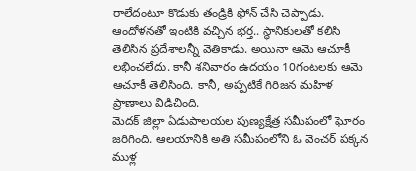రాలేదంటూ కొడుకు తండ్రికి ఫోన్ చేసి చెప్పాడు.
ఆందోళనతో ఇంటికి వచ్చిన భర్త.. స్థానికులతో కలిసి తెలిసిన ప్రదేశాలన్నీ వెతికాడు. అయినా ఆమె ఆచూకీ లభించలేదు. కానీ శనివారం ఉదయం 10గంటలకు ఆమె ఆచూకీ తెలిసింది. కానీ, అప్పటికే గిరిజన మహిళ ప్రాణాలు విడిచింది.
మెదక్ జిల్లా ఏడుపాలయల పుణ్యక్షేత్ర సమీపంలో ఘోరం జరిగింది. ఆలయానికి అతి సమీపంలోని ఓ వెంచర్ పక్కన ముళ్ల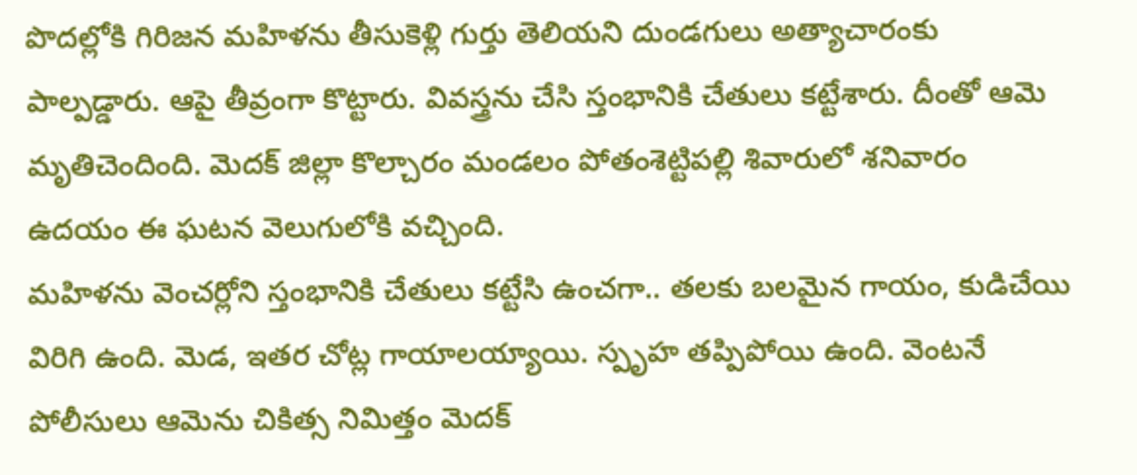పొదల్లోకి గిరిజన మహిళను తీసుకెళ్లి గుర్తు తెలియని దుండగులు అత్యాచారంకు పాల్పడ్డారు. ఆపై తీవ్రంగా కొట్టారు. వివస్త్రను చేసి స్తంభానికి చేతులు కట్టేశారు. దీంతో ఆమె మృతిచెందింది. మెదక్ జిల్లా కొల్చారం మండలం పోతంశెట్టిపల్లి శివారులో శనివారం ఉదయం ఈ ఘటన వెలుగులోకి వచ్చింది.
మహిళను వెంచర్లోని స్తంభానికి చేతులు కట్టేసి ఉంచగా.. తలకు బలమైన గాయం, కుడిచేయి విరిగి ఉంది. మెడ, ఇతర చోట్ల గాయాలయ్యాయి. స్పృహ తప్పిపోయి ఉంది. వెంటనే పోలీసులు ఆమెను చికిత్స నిమిత్తం మెదక్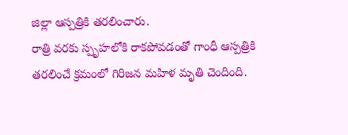జిల్లా ఆస్పత్రికి తరలించారు.
రాత్రి వరకు స్పృహలోకి రాకపోవడంతో గాంధీ ఆస్పత్రికి తరలించే క్రమంలో గిరిజన మహిళ మృతి చెందింది.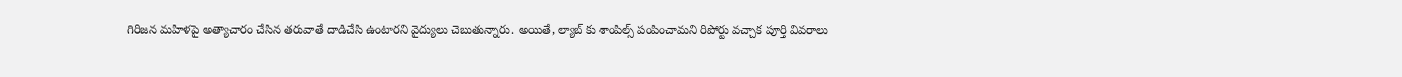గిరిజన మహిళపై అత్యాచారం చేసిన తరువాతే దాడిచేసి ఉంటారని వైద్యులు చెబుతున్నారు. అయితే, ల్యాబ్ కు శాంపిల్స్ పంపించామని రిపోర్టు వచ్చాక పూర్తి వివరాలు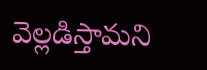వెల్లడిస్తామని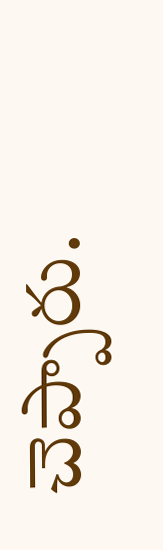చెప్పారు.